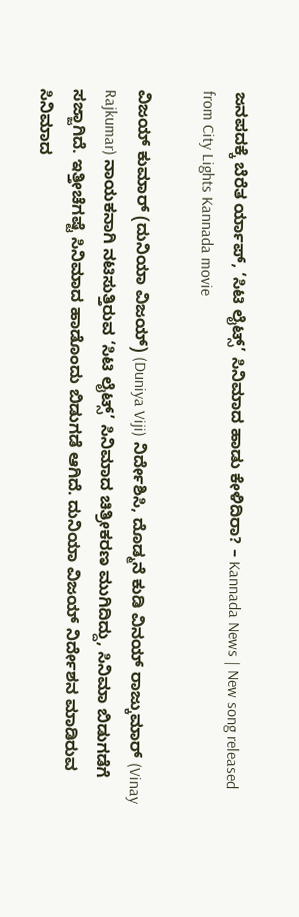ಜನಪದಕ್ಕೆ ಬೆರೆತ ರ್ಯಾಪ್, ‘ಸಿಟಿ ಲೈಟ್ಸ್’ ಸಿನಿಮಾದ ಹಾಡು ಕೇಳಿದಿರಾ? – Kannada News | New song released from City Lights Kannada movie

ವಿಜಯ್ ಕುಮಾರ್ (ದುನಿಯಾ ವಿಜಯ್) (Duniya Viji) ನಿರ್ದೇಶಿಸಿ, ದೊಡ್ಮನೆ ಕುಡಿ ವಿನಯ್ ರಾಜ್ಕುಮಾರ್ (Vinay Rajkumar) ನಾಯಕನಾಗಿ ನಟಿಸುತ್ತಿರುವ ‘ಸಿಟಿ ಲೈಟ್ಸ್’ ಸಿನಿಮಾದ ಚಿತ್ರೀಕರಣ ಮುಗಿದಿದ್ದು, ಸಿನಿಮಾ ಬಿಡುಗಡೆಗೆ ಸಜ್ಜಾಗಿದೆ. ಇತ್ತೀಚೆಗಷ್ಟೆ ಸಿನಿಮಾದ ಹಾಡೊಂದು ಬಿಡುಗಡೆ ಆಗಿದೆ. ದುನಿಯಾ ವಿಜಯ್ ನಿರ್ದೇಶನ ಮಾಡಿರುವ ಸಿನಿಮಾದ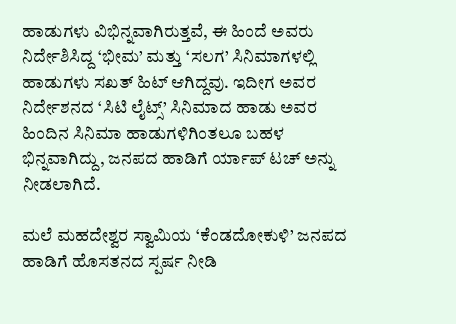ಹಾಡುಗಳು ವಿಭಿನ್ನವಾಗಿರುತ್ತವೆ, ಈ ಹಿಂದೆ ಅವರು ನಿರ್ದೇಶಿಸಿದ್ದ ‘ಭೀಮ’ ಮತ್ತು ‘ಸಲಗ’ ಸಿನಿಮಾಗಳಲ್ಲಿ ಹಾಡುಗಳು ಸಖತ್ ಹಿಟ್ ಆಗಿದ್ದವು. ಇದೀಗ ಅವರ ನಿರ್ದೇಶನದ ‘ಸಿಟಿ ಲೈಟ್ಸ್’ ಸಿನಿಮಾದ ಹಾಡು ಅವರ ಹಿಂದಿನ ಸಿನಿಮಾ ಹಾಡುಗಳಿಗಿಂತಲೂ ಬಹಳ ಭಿನ್ನವಾಗಿದ್ದು, ಜನಪದ ಹಾಡಿಗೆ ರ್ಯಾಪ್ ಟಚ್ ಅನ್ನು ನೀಡಲಾಗಿದೆ.

ಮಲೆ ಮಹದೇಶ್ವರ ಸ್ವಾಮಿಯ ‘ಕೆಂಡದೋಕುಳಿ’ ಜನಪದ ಹಾಡಿಗೆ ಹೊಸತನದ ಸ್ಪರ್ಷ ನೀಡಿ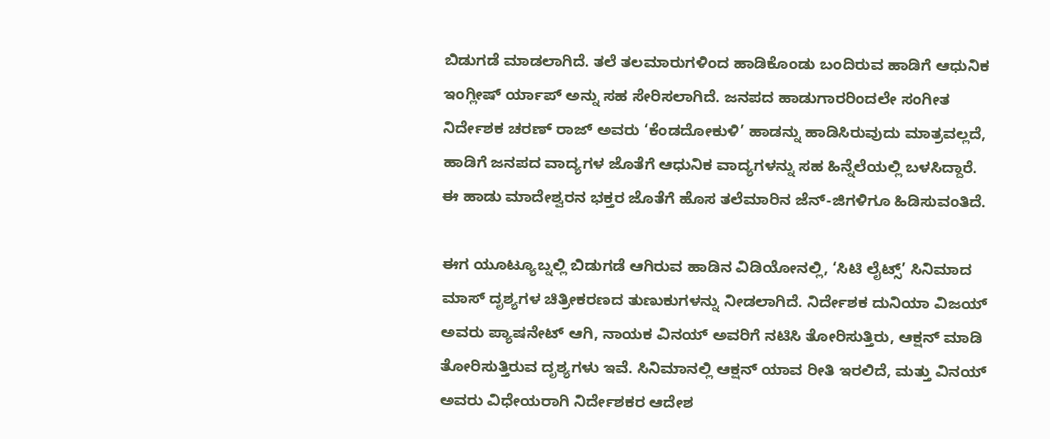ಬಿಡುಗಡೆ ಮಾಡಲಾಗಿದೆ. ತಲೆ ತಲಮಾರುಗಳಿಂದ ಹಾಡಿಕೊಂಡು ಬಂದಿರುವ ಹಾಡಿಗೆ ಆಧುನಿಕ ಇಂಗ್ಲೀಷ್ ರ್ಯಾಪ್ ಅನ್ನು ಸಹ ಸೇರಿಸಲಾಗಿದೆ. ಜನಪದ ಹಾಡುಗಾರರಿಂದಲೇ ಸಂಗೀತ ನಿರ್ದೇಶಕ ಚರಣ್ ರಾಜ್ ಅವರು ‘ಕೆಂಡದೋಕುಳಿ’ ಹಾಡನ್ನು ಹಾಡಿಸಿರುವುದು ಮಾತ್ರವಲ್ಲದೆ, ಹಾಡಿಗೆ ಜನಪದ ವಾದ್ಯಗಳ ಜೊತೆಗೆ ಆಧುನಿಕ ವಾದ್ಯಗಳನ್ನು ಸಹ ಹಿನ್ನೆಲೆಯಲ್ಲಿ ಬಳಸಿದ್ದಾರೆ. ಈ ಹಾಡು ಮಾದೇಶ್ವರನ ಭಕ್ತರ ಜೊತೆಗೆ ಹೊಸ ತಲೆಮಾರಿನ ಜೆನ್-ಜಿಗಳಿಗೂ ಹಿಡಿಸುವಂತಿದೆ.

ಈಗ ಯೂಟ್ಯೂಬ್ನಲ್ಲಿ ಬಿಡುಗಡೆ ಆಗಿರುವ ಹಾಡಿನ ವಿಡಿಯೋನಲ್ಲಿ, ‘ಸಿಟಿ ಲೈಟ್ಸ್’ ಸಿನಿಮಾದ ಮಾಸ್ ದೃಶ್ಯಗಳ ಚಿತ್ರೀಕರಣದ ತುಣುಕುಗಳನ್ನು ನೀಡಲಾಗಿದೆ. ನಿರ್ದೇಶಕ ದುನಿಯಾ ವಿಜಯ್ ಅವರು ಪ್ಯಾಷನೇಟ್ ಆಗಿ, ನಾಯಕ ವಿನಯ್ ಅವರಿಗೆ ನಟಿಸಿ ತೋರಿಸುತ್ತಿರು, ಆಕ್ಷನ್ ಮಾಡಿ ತೋರಿಸುತ್ತಿರುವ ದೃಶ್ಯಗಳು ಇವೆ. ಸಿನಿಮಾನಲ್ಲಿ ಆಕ್ಷನ್ ಯಾವ ರೀತಿ ಇರಲಿದೆ, ಮತ್ತು ವಿನಯ್ ಅವರು ವಿಧೇಯರಾಗಿ ನಿರ್ದೇಶಕರ ಆದೇಶ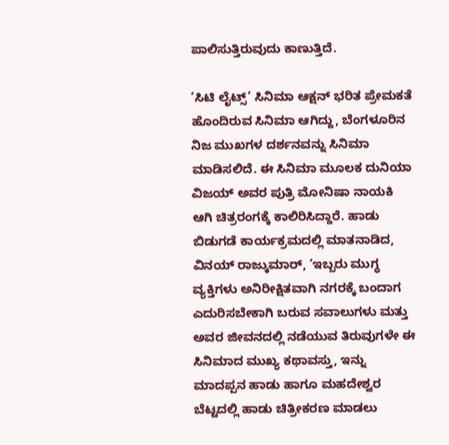ಪಾಲಿಸುತ್ತಿರುವುದು ಕಾಣುತ್ತಿದೆ.

‘ಸಿಟಿ ಲೈಟ್ಸ್’ ಸಿನಿಮಾ ಆಕ್ಷನ್ ಭರಿತ ಪ್ರೇಮಕತೆ ಹೊಂದಿರುವ ಸಿನಿಮಾ ಆಗಿದ್ದು, ಬೆಂಗಳೂರಿನ ನಿಜ ಮುಖಗಳ ದರ್ಶನವನ್ನು ಸಿನಿಮಾ ಮಾಡಿಸಲಿದೆ. ಈ ಸಿನಿಮಾ ಮೂಲಕ ದುನಿಯಾ ವಿಜಯ್ ಅವರ ಪುತ್ರಿ ಮೋನಿಷಾ ನಾಯಕಿ ಆಗಿ ಚಿತ್ರರಂಗಕ್ಕೆ ಕಾಲಿರಿಸಿದ್ದಾರೆ. ಹಾಡು ಬಿಡುಗಡೆ ಕಾರ್ಯಕ್ರಮದಲ್ಲಿ ಮಾತನಾಡಿದ, ವಿನಯ್ ರಾಜ್ಕುಮಾರ್, ‘ಇಬ್ಬರು ಮುಗ್ಧ ವ್ಯಕ್ತಿಗಳು ಅನಿರೀಕ್ಷಿತವಾಗಿ ನಗರಕ್ಕೆ ಬಂದಾಗ ಎದುರಿಸಬೇಕಾಗಿ ಬರುವ ಸವಾಲುಗಳು ಮತ್ತು ಅವರ ಜೀವನದಲ್ಲಿ ನಡೆಯುವ ತಿರುವುಗಳೇ ಈ ಸಿನಿಮಾದ ಮುಖ್ಯ ಕಥಾವಸ್ತು, ಇನ್ನು ಮಾದಪ್ಪನ ಹಾಡು ಹಾಗೂ ಮಹದೇಶ್ವರ ಬೆಟ್ಟದಲ್ಲಿ ಹಾಡು ಚಿತ್ರೀಕರಣ ಮಾಡಲು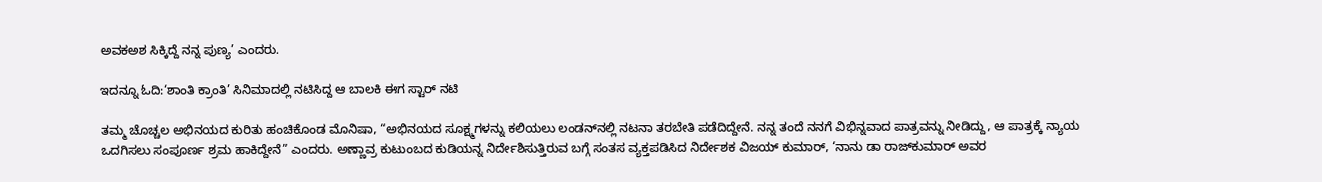ಅವಕಅಶ ಸಿಕ್ಕಿದ್ದೆ ನನ್ನ ಪುಣ್ಯ’ ಎಂದರು.

ಇದನ್ನೂ ಓದಿ:‘ಶಾಂತಿ ಕ್ರಾಂತಿ’ ಸಿನಿಮಾದಲ್ಲಿ ನಟಿಸಿದ್ದ ಆ ಬಾಲಕಿ ಈಗ ಸ್ಟಾರ್ ನಟಿ

ತಮ್ಮ ಚೊಚ್ಚಲ ಅಭಿನಯದ ಕುರಿತು ಹಂಚಿಕೊಂಡ ಮೊನಿಷಾ, “ಅಭಿನಯದ ಸೂಕ್ಷ್ಮಗಳನ್ನು ಕಲಿಯಲು ಲಂಡನ್‌ನಲ್ಲಿ ನಟನಾ ತರಬೇತಿ ಪಡೆದಿದ್ದೇನೆ. ನನ್ನ ತಂದೆ ನನಗೆ ವಿಭಿನ್ನವಾದ ಪಾತ್ರವನ್ನು ನೀಡಿದ್ದು, ಆ ಪಾತ್ರಕ್ಕೆ ನ್ಯಾಯ ಒದಗಿಸಲು ಸಂಪೂರ್ಣ ಶ್ರಮ ಹಾಕಿದ್ದೇನೆ” ಎಂದರು. ಅಣ್ಣಾವ್ರ ಕುಟುಂಬದ ಕುಡಿಯನ್ನ ನಿರ್ದೇಶಿಸುತ್ತಿರುವ ಬಗ್ಗೆ ಸಂತಸ ವ್ಯಕ್ತಪಡಿಸಿದ ನಿರ್ದೇಶಕ ವಿಜಯ್ ಕುಮಾರ್, ‘ನಾನು ಡಾ ರಾಜ್‌ಕುಮಾರ್ ಅವರ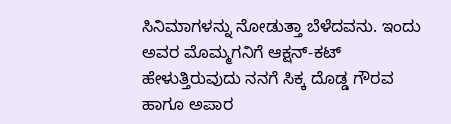ಸಿನಿಮಾಗಳನ್ನು ನೋಡುತ್ತಾ ಬೆಳೆದವನು. ಇಂದು ಅವರ ಮೊಮ್ಮಗನಿಗೆ ಆಕ್ಷನ್-ಕಟ್ ಹೇಳುತ್ತಿರುವುದು ನನಗೆ ಸಿಕ್ಕ ದೊಡ್ಡ ಗೌರವ ಹಾಗೂ ಅಪಾರ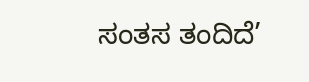ಸಂತಸ ತಂದಿದೆ’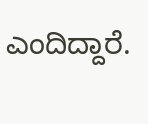ಎಂದಿದ್ದಾರೆ.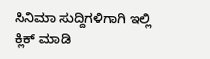ಸಿನಿಮಾ ಸುದ್ದಿಗಳಿಗಾಗಿ ಇಲ್ಲಿ ಕ್ಲಿಕ್ ಮಾಡಿ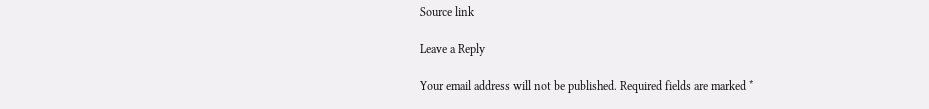Source link

Leave a Reply

Your email address will not be published. Required fields are marked *